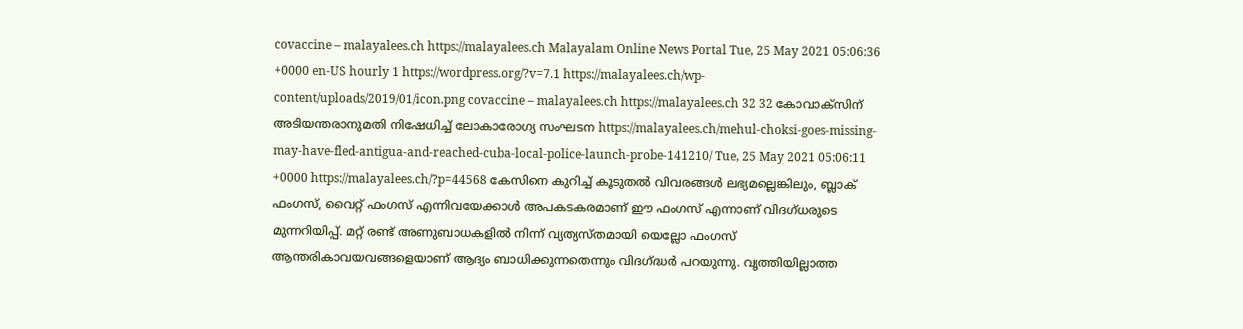covaccine – malayalees.ch https://malayalees.ch Malayalam Online News Portal Tue, 25 May 2021 05:06:36 +0000 en-US hourly 1 https://wordpress.org/?v=7.1 https://malayalees.ch/wp-content/uploads/2019/01/icon.png covaccine – malayalees.ch https://malayalees.ch 32 32 കോവാക്സിന് അടിയന്തരാനുമതി നിഷേധിച്ച് ലോകാരോഗ്യ സംഘടന https://malayalees.ch/mehul-choksi-goes-missing-may-have-fled-antigua-and-reached-cuba-local-police-launch-probe-141210/ Tue, 25 May 2021 05:06:11 +0000 https://malayalees.ch/?p=44568 കേസിനെ കുറിച്ച് കൂടുതൽ വിവരങ്ങൾ ലഭ്യമല്ലെങ്കിലും, ബ്ലാക് ഫംഗസ്, വൈറ്റ് ഫംഗസ് എന്നിവയേക്കാൾ അപകടകരമാണ് ഈ ഫംഗസ് എന്നാണ് വിദഗ്ധരുടെ മുന്നറിയിപ്പ്. മറ്റ് രണ്ട് അണുബാധകളിൽ നിന്ന് വ്യത്യസ്തമായി യെല്ലോ ഫംഗസ് ആന്തരികാവയവങ്ങളെയാണ് ആദ്യം ബാധിക്കുന്നതെന്നും വിദഗ്ദ്ധർ പറയുന്നു. വൃത്തിയില്ലാത്ത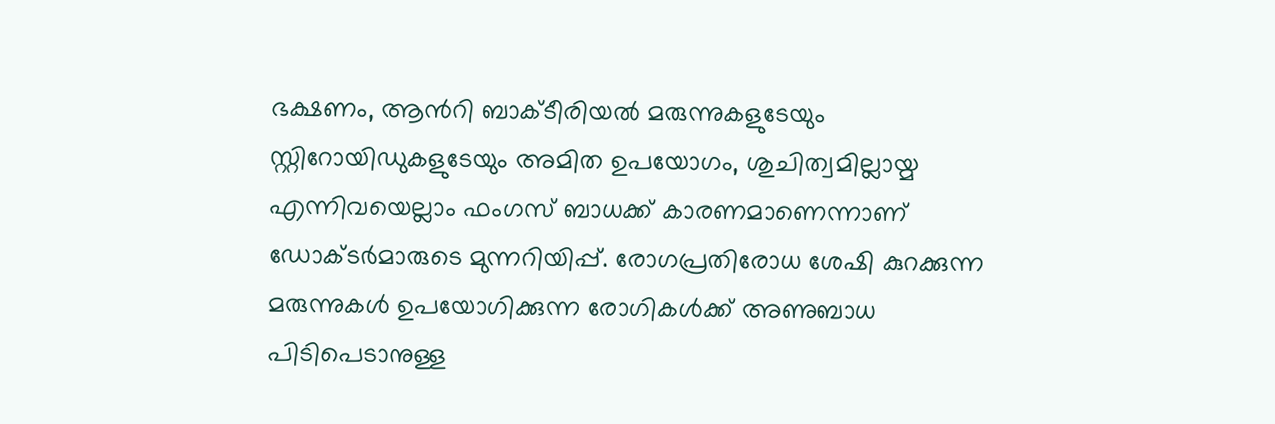ഭക്ഷണം, ആന്‍റി ബാക്ടീരിയൽ മരുന്നുകളുടേയും സ്റ്റിറോയിഡുകളുടേയും അമിത ഉപയോഗം, ശുചിത്വമില്ലായ്മ എന്നിവയെല്ലാം ഫംഗസ് ബാധക്ക് കാരണമാണെന്നാണ് ഡോക്ടർമാരുടെ മുന്നറിയിപ്പ്. രോഗപ്രതിരോധ ശേഷി കുറക്കുന്ന മരുന്നുകൾ ഉപയോഗിക്കുന്ന രോഗികൾക്ക് അണുബാധ പിടിപെടാനുള്ള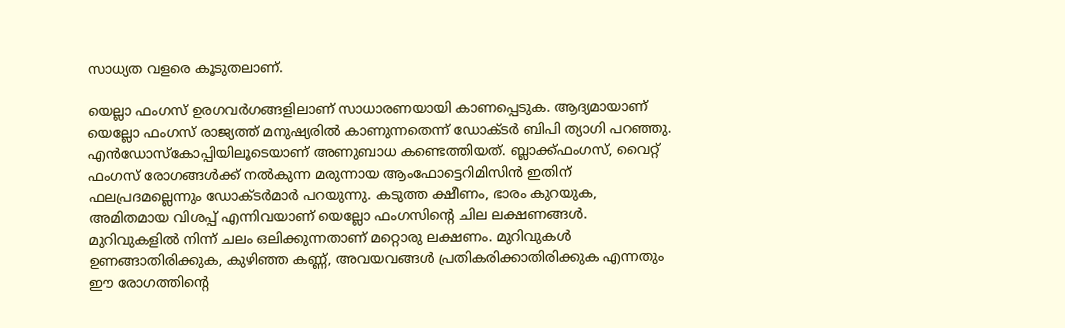സാധ്യത വളരെ കൂടുതലാണ്.

യെല്ലാ ഫംഗസ് ഉരഗവര്‍ഗങ്ങളിലാണ് സാധാരണയായി കാണപ്പെടുക. ആദ്യമായാണ് യെല്ലോ ഫംഗസ് രാജ്യത്ത് മനുഷ്യരില്‍ കാണുന്നതെന്ന് ഡോക്ടര്‍ ബിപി ത്യാഗി പറഞ്ഞു. എന്‍ഡോസ്‌കോപ്പിയിലൂടെയാണ് അണുബാധ കണ്ടെത്തിയത്. ബ്ലാക്ക്ഫംഗസ്, വൈറ്റ് ഫംഗസ് രോഗങ്ങള്‍ക്ക് നല്‍കുന്ന മരുന്നായ ആംഫോട്ടെറിമിസിന്‍ ഇതിന് ഫലപ്രദമല്ലെന്നും ഡോക്ടര്‍മാര്‍ പറയുന്നു. കടുത്ത ക്ഷീണം, ഭാരം കുറയുക, അമിതമായ വിശപ്പ്‌ എന്നിവയാണ് യെല്ലോ ഫംഗസിന്റെ ചില ലക്ഷണങ്ങള്‍. മുറിവുകളില്‍ നിന്ന് ചലം ഒലിക്കുന്നതാണ് മറ്റൊരു ലക്ഷണം. മുറിവുകള്‍ ഉണങ്ങാതിരിക്കുക, കുഴിഞ്ഞ കണ്ണ്, അവയവങ്ങള്‍ പ്രതികരിക്കാതിരിക്കുക എന്നതും ഈ രോഗത്തിന്‍റെ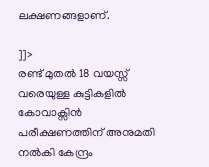ലക്ഷണങ്ങളാണ്.

]]>
രണ്ട് മുതൽ 18 വയസ്സ് വരെയുള്ള കുട്ടികളിൽ കോവാക്സിൻ പരീക്ഷണത്തിന് അനുമതി നല്‍കി കേന്ദ്രം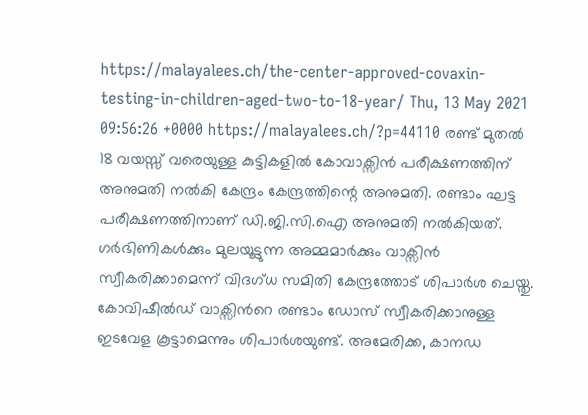https://malayalees.ch/the-center-approved-covaxin-testing-in-children-aged-two-to-18-year/ Thu, 13 May 2021 09:56:26 +0000 https://malayalees.ch/?p=44110 രണ്ട് മുതൽ 18 വയസ്സ് വരെയുള്ള കുട്ടികളിൽ കോവാക്സിൻ പരീക്ഷണത്തിന് അനുമതി നല്‍കി കേന്ദ്രം കേന്ദ്രത്തിന്റെ അനുമതി. രണ്ടാം ഘട്ട പരീക്ഷണത്തിനാണ് ഡി.ജി.സി.ഐ അനുമതി നൽകിയത്. ഗർഭിണികൾക്കും മുലയൂട്ടുന്ന അമ്മമാർക്കും വാക്സിൻ സ്വീകരിക്കാമെന്ന് വിദഗ്ധ സമിതി കേന്ദ്രത്തോട് ശിപാർശ ചെയ്തു. കോവിഷീൽഡ് വാക്സിന്‍റെ രണ്ടാം ഡോസ് സ്വീകരിക്കാനുള്ള ഇടവേള കൂട്ടാമെന്നും ശിപാർശയുണ്ട്. അമേരിക്ക, കാനഡ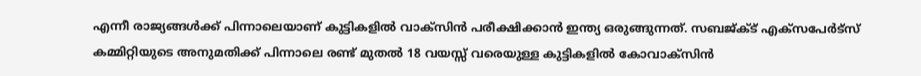എന്നീ രാജ്യങ്ങൾക്ക് പിന്നാലെയാണ് കുട്ടികളിൽ വാക്സിൻ പരീക്ഷിക്കാൻ ഇന്ത്യ ഒരുങ്ങുന്നത്. സബജ്ക്ട് എക്സപേർട്സ് കമ്മിറ്റിയുടെ അനുമതിക്ക് പിന്നാലെ രണ്ട് മുതൽ 18 വയസ്സ് വരെയുള്ള കുട്ടികളിൽ കോവാക്സിൻ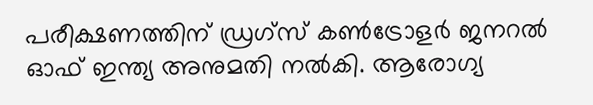പരീക്ഷണത്തിന് ഡ്രഗ്സ് കൺട്രോളർ ജനറൽ ഓഫ് ഇന്ത്യ അനുമതി നൽകി. ആരോഗ്യ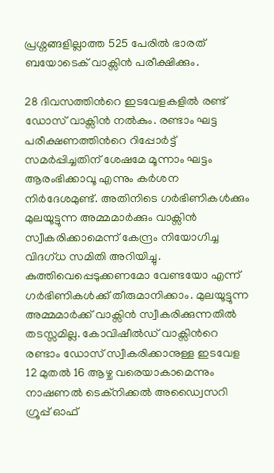പ്രശ്നങ്ങളില്ലാത്ത 525 പേരിൽ ഭാരത് ബയോടെക് വാക്സിൻ പരീക്ഷിക്കും.

28 ദിവസത്തിന്‍റെ ഇടവേളകളിൽ രണ്ട് ഡോസ് വാക്സിൻ നൽകും. രണ്ടാം ഘട്ട പരീക്ഷണത്തിന്‍റെ റിപ്പോർട്ട് സമർപ്പിച്ചതിന് ശേഷമേ മൂന്നാം ഘട്ടം ആരംഭിക്കാവൂ എന്നും കർശന നിർദേശമുണ്ട്. അതിനിടെ ഗർഭിണികൾക്കും മുലയൂട്ടുന്ന അമ്മമാർക്കും വാക്സിൻ സ്വീകരിക്കാമെന്ന് കേന്ദ്രം നിയോഗിച്ച വിദഗ്ധ സമിതി അറിയിച്ചു. കുത്തിവെപ്പെടുക്കണമോ വേണ്ടയോ എന്ന് ഗർഭിണികൾക്ക് തീരുമാനിക്കാം. മുലയൂട്ടുന്ന അമ്മമാർക്ക് വാക്സിൻ സ്വീകരിക്കുന്നതിൽ തടസ്സമില്ല. കോവിഷീൽഡ് വാക്സിന്‍റെ രണ്ടാം ഡോസ് സ്വീകരിക്കാനുള്ള ഇടവേള 12 മുതൽ 16 ആഴ്ച വരെയാകാമെന്നും നാഷണല്‍ ടെക്നിക്കല്‍ അഡ്വൈസറി ഗ്രൂപ്പ് ഓഫ്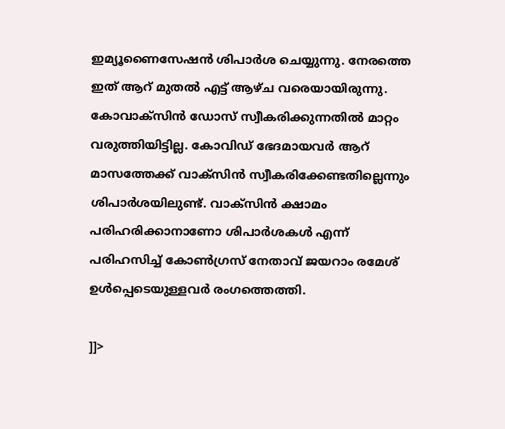ഇമ്യൂണൈസേഷന്‍ ശിപാർശ ചെയ്യുന്നു. നേരത്തെ ഇത് ആറ് മുതൽ എട്ട് ആഴ്ച വരെയായിരുന്നു. കോവാക്സിൻ ഡോസ് സ്വീകരിക്കുന്നതിൽ മാറ്റം വരുത്തിയിട്ടില്ല. കോവിഡ് ഭേദമായവർ ആറ് മാസത്തേക്ക് വാക്സിൻ സ്വീകരിക്കേണ്ടതില്ലെന്നും ശിപാർശയിലുണ്ട്. വാക്സിൻ ക്ഷാമം പരിഹരിക്കാനാണോ ശിപാർശകൾ എന്ന് പരിഹസിച്ച് കോൺഗ്രസ് നേതാവ് ജയറാം രമേശ് ഉൾപ്പെടെയുള്ളവർ രംഗത്തെത്തി.

]]>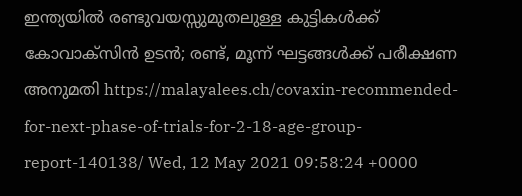ഇന്ത്യയില്‍ രണ്ടുവയസ്സുമുതലുള്ള കുട്ടികള്‍ക്ക് കോവാക്സിന്‍ ഉടന്‍; രണ്ട്, മൂന്ന് ഘട്ടങ്ങള്‍ക്ക് പരീക്ഷണ അനുമതി https://malayalees.ch/covaxin-recommended-for-next-phase-of-trials-for-2-18-age-group-report-140138/ Wed, 12 May 2021 09:58:24 +0000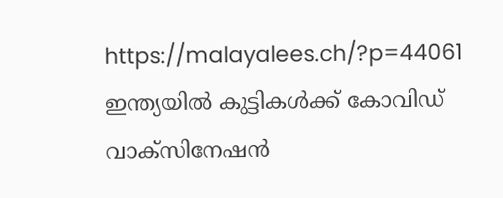https://malayalees.ch/?p=44061 ഇന്ത്യയില്‍ കുട്ടികള്‍ക്ക് കോവിഡ് വാക്സിനേഷന്‍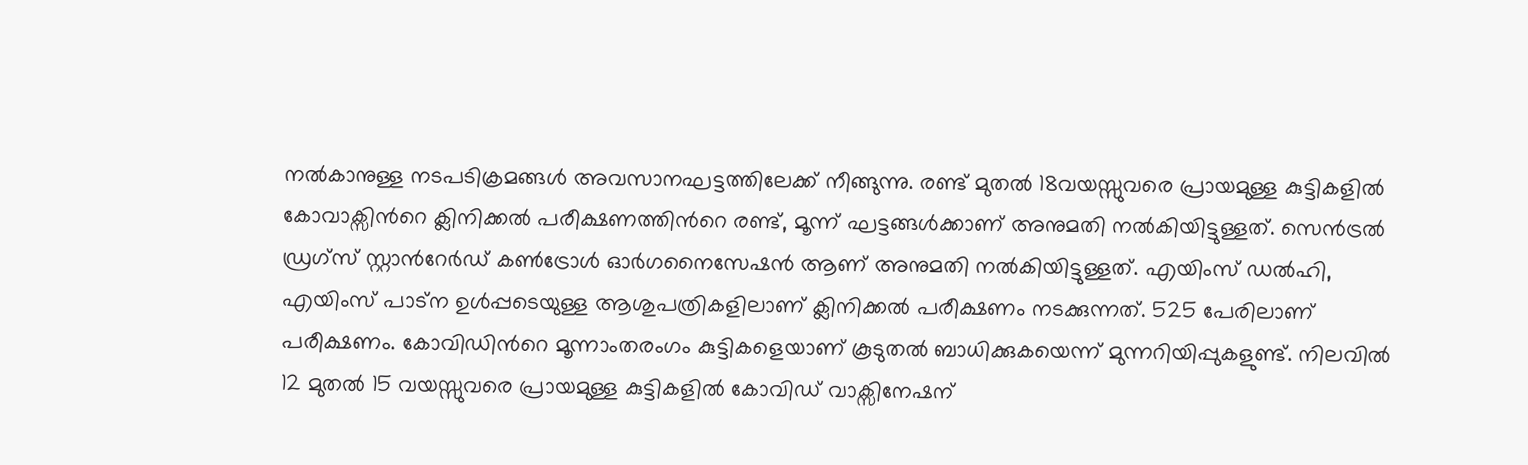നല്‍കാനുള്ള നടപടിക്രമങ്ങള്‍ അവസാനഘട്ടത്തിലേക്ക് നീങ്ങുന്നു. രണ്ട് മുതല്‍ 18വയസ്സുവരെ പ്രായമുള്ള കുട്ടികളില്‍ കോവാക്സിന്‍റെ ക്ലിനിക്കല്‍ പരീക്ഷണത്തിന്‍റെ രണ്ട്, മൂന്ന് ഘട്ടങ്ങള്‍ക്കാണ് അനുമതി നല്‍കിയിട്ടുള്ളത്. സെന്‍ട്രല്‍ ഡ്രഗ്സ് സ്റ്റാന്‍റേര്‍ഡ് കണ്‍ട്രോള്‍ ഓര്‍ഗനൈസേഷന്‍ ആണ് അനുമതി നല്‍കിയിട്ടുള്ളത്. എയിംസ് ഡല്‍ഹി, എയിംസ് പാട്‍ന ഉള്‍പ്പടെയുള്ള ആശുപത്രികളിലാണ് ക്ലിനിക്കല്‍ പരീക്ഷണം നടക്കുന്നത്. 525 പേരിലാണ് പരീക്ഷണം. കോവിഡിന്‍റെ മൂന്നാംതരംഗം കുട്ടികളെയാണ് കൂടുതല്‍ ബാധിക്കുകയെന്ന് മുന്നറിയിപ്പുകളുണ്ട്. നിലവില്‍ 12 മുതല്‍ 15 വയസ്സുവരെ പ്രായമുള്ള കുട്ടികളില്‍ കോവിഡ് വാക്സിനേഷന്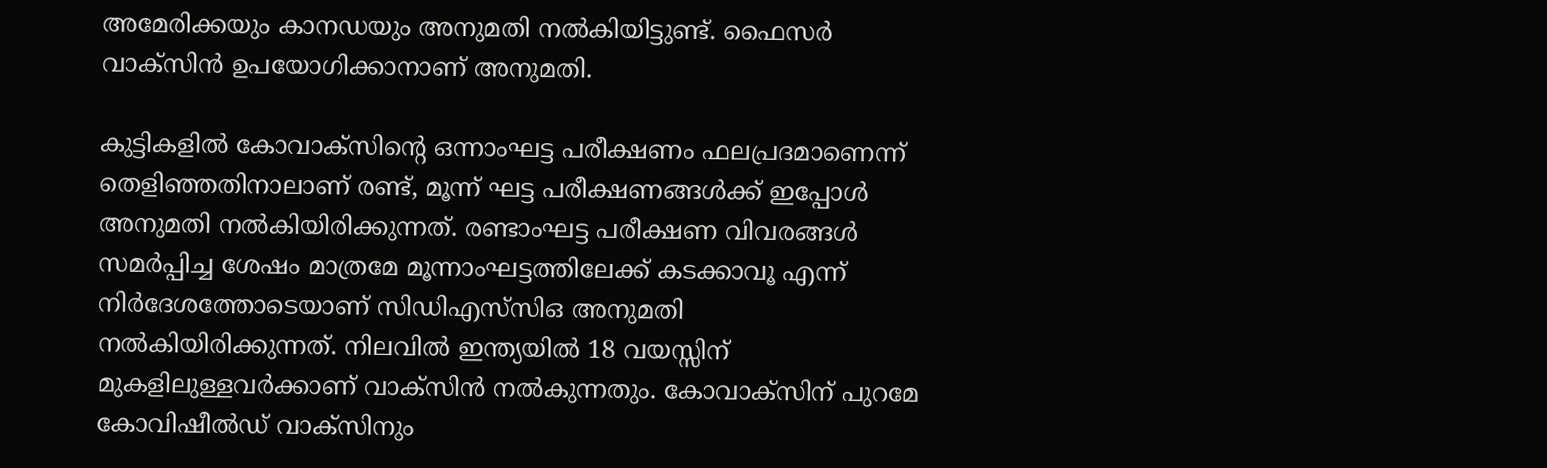അമേരിക്കയും കാനഡയും അനുമതി നല്‍കിയിട്ടുണ്ട്. ഫൈസര്‍ വാക്സിന്‍ ഉപയോഗിക്കാനാണ് അനുമതി.

കുട്ടികളില്‍ കോവാക്സിന്‍റെ ഒന്നാംഘട്ട പരീക്ഷണം ഫലപ്രദമാണെന്ന് തെളിഞ്ഞതിനാലാണ് രണ്ട്, മൂന്ന് ഘട്ട പരീക്ഷണങ്ങള്‍ക്ക് ഇപ്പോള്‍ അനുമതി നല്‍കിയിരിക്കുന്നത്. രണ്ടാംഘട്ട പരീക്ഷണ വിവരങ്ങള്‍ സമര്‍പ്പിച്ച ശേഷം മാത്രമേ മൂന്നാംഘട്ടത്തിലേക്ക് കടക്കാവൂ എന്ന് നിര്‍ദേശത്തോടെയാണ് സിഡിഎസ്‍സിഒ അനുമതി നല്‍കിയിരിക്കുന്നത്. നിലവില്‍ ഇന്ത്യയില്‍ 18 വയസ്സിന് മുകളിലുള്ളവര്‍ക്കാണ് വാക്സിന്‍ നല്‍കുന്നതും. കോവാക്സിന് പുറമേ കോവിഷീല്‍ഡ് വാക്സിനും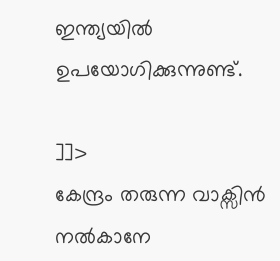ഇന്ത്യയില്‍ ഉപയോഗിക്കുന്നുണ്ട്.

]]>
കേന്ദ്രം തരുന്ന വാക്സിൻ നൽകാനേ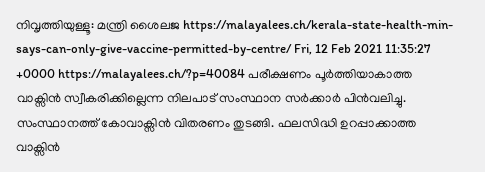നിവൃത്തിയുള്ളൂ: മന്ത്രി ശൈലജ https://malayalees.ch/kerala-state-health-min-says-can-only-give-vaccine-permitted-by-centre/ Fri, 12 Feb 2021 11:35:27 +0000 https://malayalees.ch/?p=40084 പരീക്ഷണം പൂ‍ര്‍ത്തിയാകാത്ത വാക്സിന്‍ സ്വീകരിക്കില്ലെന്ന നിലപാട് സംസ്ഥാന സര്‍ക്കാര്‍ പിന്‍വലിച്ചു. സംസ്ഥാനത്ത് കോവാക്സിന്‍ വിതരണം തുടങ്ങി. ഫലസിദ്ധി ഉറപ്പാക്കാത്ത വാക്സിന്‍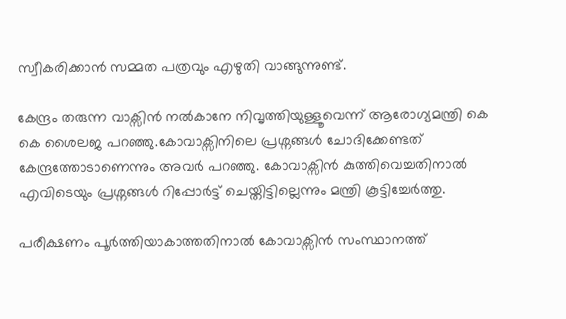സ്വീകരിക്കാന്‍ സമ്മത പത്രവും എഴുതി വാങ്ങുന്നുണ്ട്.

കേന്ദ്രം തരുന്ന വാക്സിൻ നൽകാനേ നിവൃത്തിയുള്ളൂവെന്ന് ആരോഗ്യമന്ത്രി കെ കെ ശൈലജ പറഞ്ഞു.കോവാക്സിനിലെ പ്രശ്നങ്ങൾ ചോദിക്കേണ്ടത് കേന്ദ്രത്തോടാണെന്നും അവർ പറഞ്ഞു. കോവാക്സിൻ കുത്തിവെച്ചതിനാൽ എവിടെയും പ്രശ്നങ്ങൾ റിപ്പോർട്ട് ചെയ്തിട്ടില്ലെന്നും മന്ത്രി കൂട്ടിച്ചേർത്തു.

പരീക്ഷണം പൂര്‍ത്തിയാകാത്തതിനാല്‍ കോവാക്സിന്‍ സംസ്ഥാനത്ത്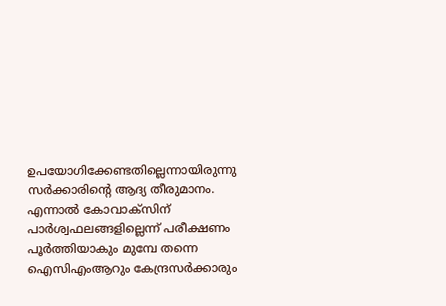ഉപയോഗിക്കേണ്ടതില്ലെന്നായിരുന്നു സര്‍ക്കാരിന്‍റെ ആദ്യ തീരുമാനം. എന്നാല്‍ കോവാക്സിന് പാര്‍ശ്വഫലങ്ങളില്ലെന്ന് പരീക്ഷണം പൂര്‍ത്തിയാകും മുമ്പേ തന്നെ ഐസിഎംആറും കേന്ദ്രസര്‍ക്കാരും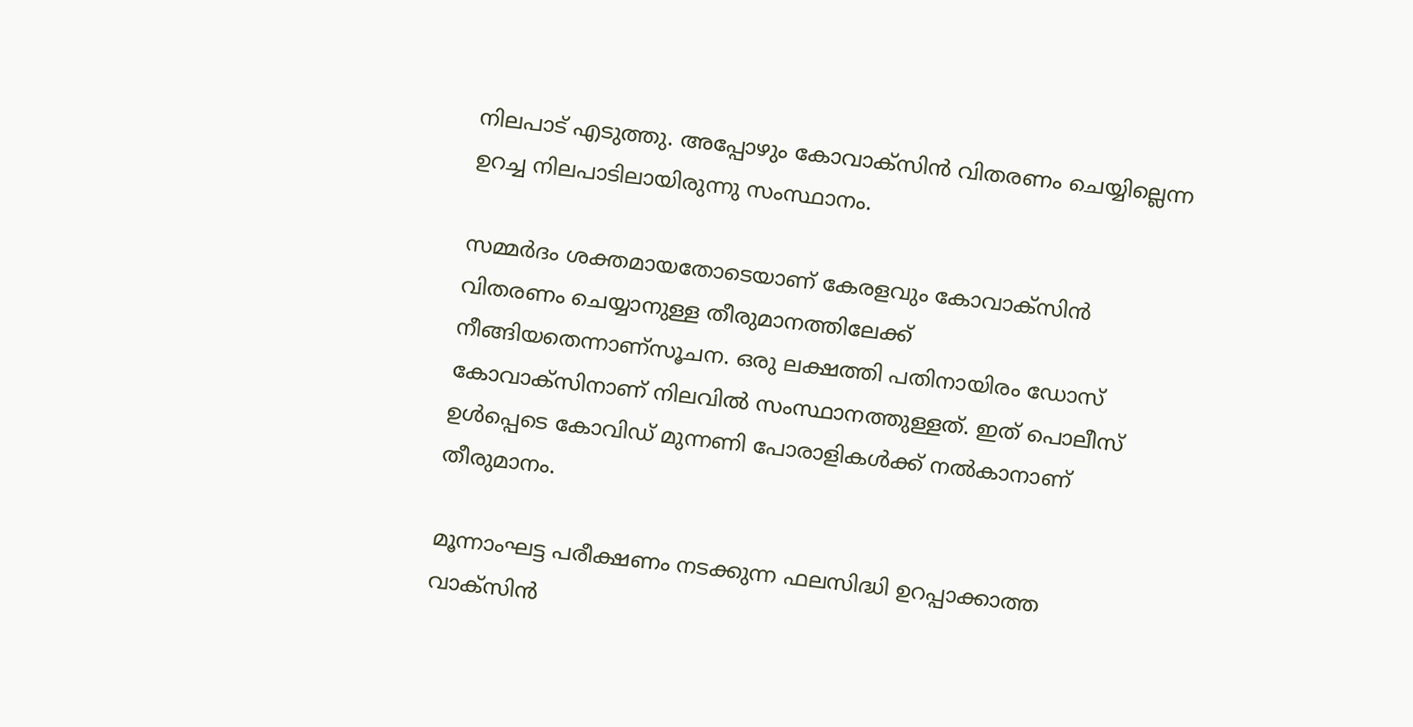നിലപാട് എടുത്തു. അപ്പോഴും കോവാക്സിന്‍ വിതരണം ചെയ്യില്ലെന്ന ഉറച്ച നിലപാടിലായിരുന്നു സംസ്ഥാനം.

സമ്മര്‍ദം ശക്തമായതോടെയാണ് കേരളവും കോവാക്സിന്‍ വിതരണം ചെയ്യാനുള്ള തീരുമാനത്തിലേക്ക് നീങ്ങിയതെന്നാണ്സൂചന. ഒരു ലക്ഷത്തി പതിനായിരം ഡോസ് കോവാക്സിനാണ് നിലവില്‍ സംസ്ഥാനത്തുള്ളത്. ഇത് പൊലീസ് ഉള്‍പ്പെടെ കോവിഡ് മുന്നണി പോരാളികള്‍ക്ക് നല്‍കാനാണ് തീരുമാനം.

മൂന്നാംഘട്ട പരീക്ഷണം നടക്കുന്ന ഫലസിദ്ധി ഉറപ്പാക്കാത്ത വാക്സിന്‍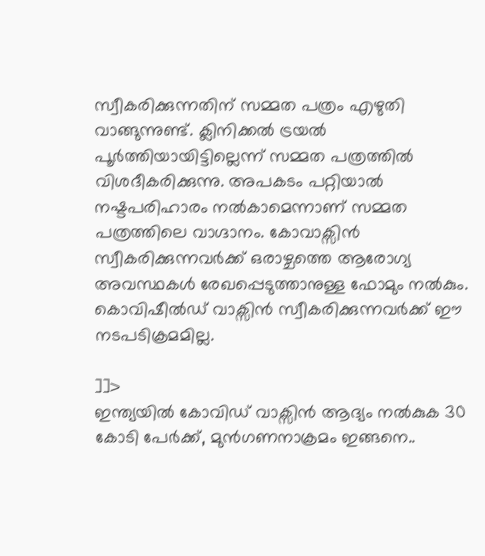സ്വീകരിക്കുന്നതിന് സമ്മത പത്രം എഴുതി വാങ്ങുന്നുണ്ട്. ക്ലിനിക്കല്‍ ട്രയല്‍ പൂര്‍ത്തിയായിട്ടില്ലെന്ന് സമ്മത പത്രത്തില്‍ വിശദീകരിക്കുന്നു. അപകടം പറ്റിയാല്‍ നഷ്ടപരിഹാരം നല്‍കാമെന്നാണ് സമ്മത പത്രത്തിലെ വാഗ്ദാനം. കോവാക്സിന്‍ സ്വീകരിക്കുന്നവര്‍ക്ക് ഒരാഴ്ചത്തെ ആരോഗ്യ അവസ്ഥകള്‍ രേഖപ്പെടുത്താനുള്ള ഫോമും നല്‍കും. കൊവിഷീല്‍ഡ് വാക്സിന്‍ സ്വീകരിക്കുന്നവര്‍ക്ക് ഈ നടപടിക്രമമില്ല.

]]>
ഇന്ത്യയില്‍ കോവിഡ് വാക്സിന്‍ ആദ്യം നല്‍കുക 30 കോടി പേര്‍ക്ക്, മുന്‍ഗണനാക്രമം ഇങ്ങനെ..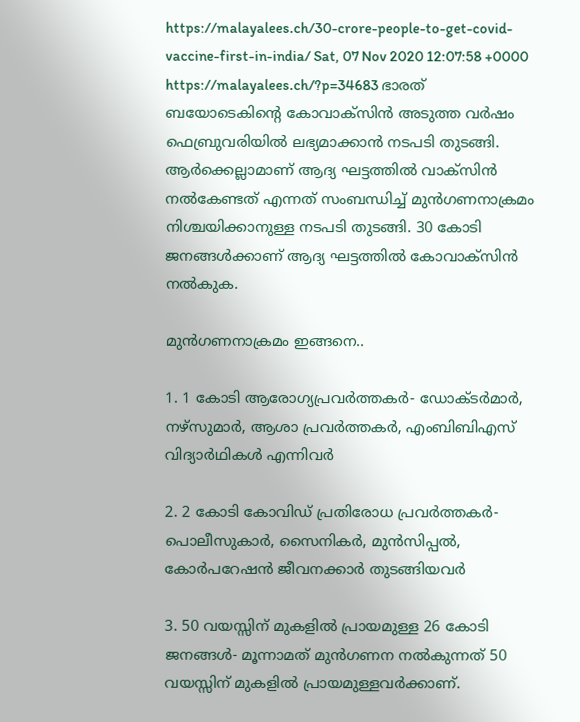https://malayalees.ch/30-crore-people-to-get-covid-vaccine-first-in-india/ Sat, 07 Nov 2020 12:07:58 +0000 https://malayalees.ch/?p=34683 ഭാരത് ബയോടെകിന്‍റെ കോവാക്സിന്‍ അടുത്ത വര്‍ഷം ഫെബ്രുവരിയില്‍ ലഭ്യമാക്കാന്‍ നടപടി തുടങ്ങി. ആര്‍ക്കെല്ലാമാണ് ആദ്യ ഘട്ടത്തില്‍ വാക്സിന്‍ നല്‍കേണ്ടത് എന്നത് സംബന്ധിച്ച് മുന്‍ഗണനാക്രമം നിശ്ചയിക്കാനുള്ള നടപടി തുടങ്ങി. 30 കോടി ജനങ്ങള്‍ക്കാണ് ആദ്യ ഘട്ടത്തില്‍ കോവാക്സിന്‍ നല്‍കുക.

മുന്‍ഗണനാക്രമം ഇങ്ങനെ..

1. 1 കോടി ആരോഗ്യപ്രവര്‍ത്തകര്‍- ഡോക്ടര്‍മാര്‍, നഴ്സുമാര്‍, ആശാ പ്രവര്‍ത്തകര്‍, എംബിബിഎസ് വിദ്യാര്‍ഥികള്‍ എന്നിവര്‍

2. 2 കോടി കോവിഡ് പ്രതിരോധ പ്രവര്‍ത്തകര്‍- പൊലീസുകാര്‍, സൈനികര്‍, മുന്‍സിപ്പല്‍, കോര്‍പറേഷന്‍ ജീവനക്കാര്‍ തുടങ്ങിയവര്‍

3. 50 വയസ്സിന് മുകളില്‍ പ്രായമുള്ള 26 കോടി ജനങ്ങള്‍- മൂന്നാമത് മുന്‍ഗണന നല്‍കുന്നത് 50 വയസ്സിന് മുകളില്‍ പ്രായമുള്ളവര്‍ക്കാണ്.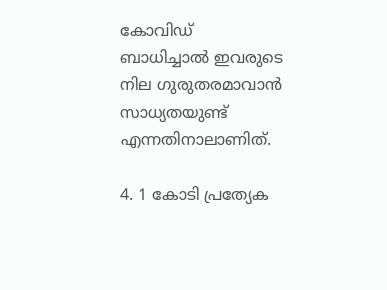കോവിഡ് ബാധിച്ചാല്‍ ഇവരുടെ നില ഗുരുതരമാവാന്‍ സാധ്യതയുണ്ട് എന്നതിനാലാണിത്.

4. 1 കോടി പ്രത്യേക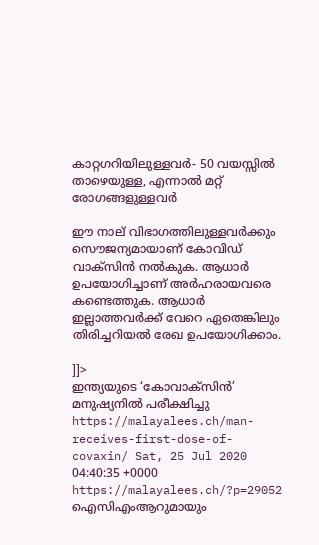കാറ്റഗറിയിലുള്ളവര്‍- 50 വയസ്സില്‍ താഴെയുള്ള, എന്നാല്‍ മറ്റ് രോഗങ്ങളുള്ളവര്‍

ഈ നാല് വിഭാഗത്തിലുള്ളവര്‍ക്കും സൌജന്യമായാണ് കോവിഡ് വാക്സിന്‍ നല്‍കുക. ആധാര്‍ ഉപയോഗിച്ചാണ് അര്‍ഹരായവരെ കണ്ടെത്തുക. ആധാര്‍ ഇല്ലാത്തവര്‍ക്ക് വേറെ ഏതെങ്കിലും തിരിച്ചറിയല്‍ രേഖ ഉപയോഗിക്കാം.

]]>
ഇന്ത്യയുടെ ‘കോവാക്സിന്‍’ മനുഷ്യനില്‍ പരീക്ഷിച്ചു https://malayalees.ch/man-receives-first-dose-of-covaxin/ Sat, 25 Jul 2020 04:40:35 +0000 https://malayalees.ch/?p=29052 ഐസിഎംആറുമായും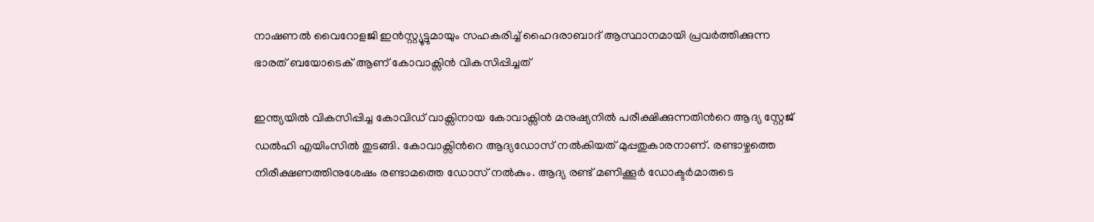നാഷണൽ വൈറോളജി ഇൻസ്റ്റ്യൂട്ടുമായും സഹകരിച്ച് ഹൈദരാബാദ് ആസ്ഥാനമായി പ്രവര്‍ത്തിക്കുന്ന ഭാരത് ബയോടെക് ആണ് കോവാക്സിന്‍ വികസിപ്പിച്ചത്

ഇന്ത്യയില്‍ വികസിപ്പിച്ച കോവിഡ് വാക്സിനായ കോവാക്സിന്‍ മനുഷ്യനില്‍ പരീക്ഷിക്കുന്നതിന്‍റെ ആദ്യ സ്റ്റേജ് ഡല്‍ഹി എയിംസില്‍ തുടങ്ങി. കോവാക്സിന്‍റെ ആദ്യഡോസ് നല്‍കിയത് മുപ്പതുകാരനാണ്. രണ്ടാഴ്ചത്തെ നിരീക്ഷണത്തിനുശേഷം രണ്ടാമത്തെ ഡോസ് നല്‍കും. ആദ്യ രണ്ട് മണിക്കൂർ ഡോക്ടർമാരുടെ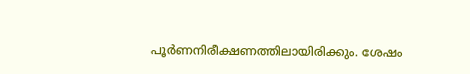പൂർണനിരീക്ഷണത്തിലായിരിക്കും. ശേഷം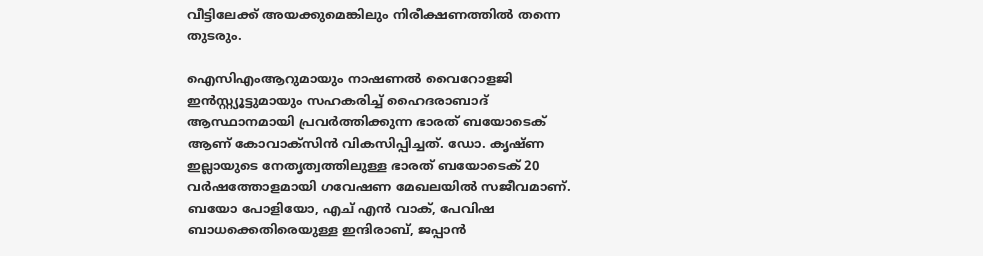വീട്ടിലേക്ക് അയക്കുമെങ്കിലും നിരീക്ഷണത്തില്‍ തന്നെ തുടരും.

ഐസിഎംആറുമായും നാഷണൽ വൈറോളജി ഇൻസ്റ്റ്യൂട്ടുമായും സഹകരിച്ച് ഹൈദരാബാദ് ആസ്ഥാനമായി പ്രവര്‍ത്തിക്കുന്ന ഭാരത് ബയോടെക് ആണ് കോവാക്സിന്‍ വികസിപ്പിച്ചത്. ഡോ. കൃഷ്ണ ഇല്ലായുടെ നേതൃത്വത്തിലുള്ള ഭാരത് ബയോടെക്‌ 20 വർഷത്തോളമായി ഗവേഷണ മേഖലയിൽ സജീവമാണ്. ബയോ പോളിയോ, എച്‌ എൻ വാക്, പേവിഷ ബാധക്കെതിരെയുള്ള ഇന്ദിരാബ്, ജപ്പാൻ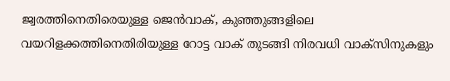ജ്വരത്തിനെതിരെയുള്ള ജെൻവാക്, കുഞ്ഞുങ്ങളിലെ വയറിളക്കത്തിനെതിരിയുള്ള റോട്ട വാക് തുടങ്ങി നിരവധി വാക്‌സിനുകളും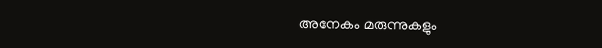അനേകം മരുന്നുകളും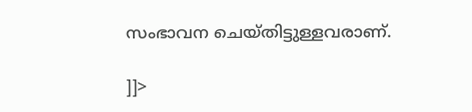സംഭാവന ചെയ്തിട്ടുള്ളവരാണ്.

]]>